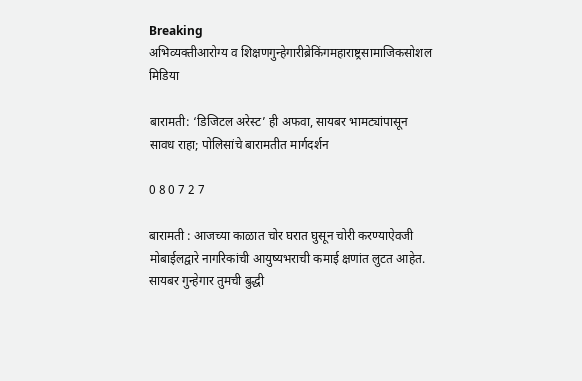Breaking
अभिव्यक्तीआरोग्य व शिक्षणगुन्हेगारीब्रेकिंगमहाराष्ट्रसामाजिकसोशल मिडिया

बारामती: ‘डिजिटल अरेस्ट’ ही अफवा, सायबर भामट्यांपासून सावध राहा; पोलिसांचे बारामतीत मार्गदर्शन

0 8 0 7 2 7

बारामती : आजच्या काळात चोर घरात घुसून चोरी करण्याऐवजी मोबाईलद्वारे नागरिकांची आयुष्यभराची कमाई क्षणांत लुटत आहेत. सायबर गुन्हेगार तुमची बुद्धी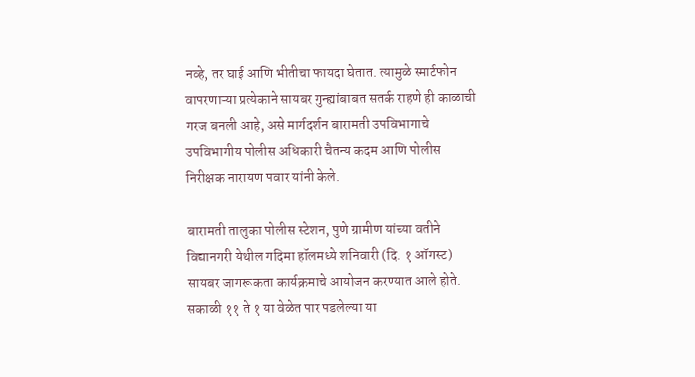नव्हे, तर घाई आणि भीतीचा फायदा घेतात. त्यामुळे स्मार्टफोन वापरणाऱ्या प्रत्येकाने सायबर गुन्ह्यांबाबत सतर्क राहणे ही काळाची गरज बनली आहे, असे मार्गदर्शन बारामती उपविभागाचे उपविभागीय पोलीस अधिकारी चैतन्य कदम आणि पोलीस निरीक्षक नारायण पवार यांनी केले.

बारामती तालुका पोलीस स्टेशन, पुणे ग्रामीण यांच्या वतीने विद्यानगरी येथील गदिमा हॉलमध्ये शनिवारी (दि. १ ऑगस्ट) सायबर जागरूकता कार्यक्रमाचे आयोजन करण्यात आले होते. सकाळी ११ ते १ या वेळेत पार पडलेल्या या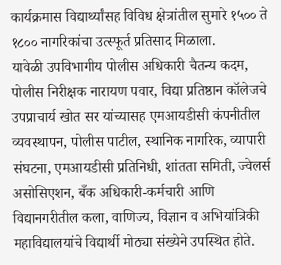कार्यक्रमास विद्यार्थ्यांसह विविध क्षेत्रांतील सुमारे १५०० ते १८०० नागरिकांचा उत्स्फूर्त प्रतिसाद मिळाला.
यावेळी उपविभागीय पोलीस अधिकारी चैतन्य कदम, पोलीस निरीक्षक नारायण पवार, विद्या प्रतिष्ठान कॉलेजचे उपप्राचार्य खोत सर यांच्यासह एमआयडीसी कंपनीतील व्यवस्थापन, पोलीस पाटील, स्थानिक नागरिक, व्यापारी संघटना, एमआयडीसी प्रतिनिधी, शांतता समिती, ज्वेलर्स असोसिएशन, बँक अधिकारी-कर्मचारी आणि विद्यानगरीतील कला, वाणिज्य, विज्ञान व अभियांत्रिकी महाविद्यालयांचे विद्यार्थी मोठ्या संख्येने उपस्थित होते.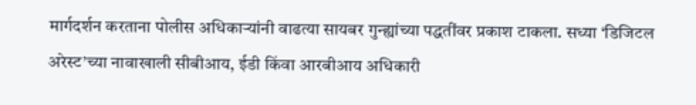मार्गदर्शन करताना पोलीस अधिकाऱ्यांनी वाढत्या सायबर गुन्ह्यांच्या पद्धतींवर प्रकाश टाकला. सध्या ‘डिजिटल अरेस्ट’च्या नावाखाली सीबीआय, ईडी किंवा आरबीआय अधिकारी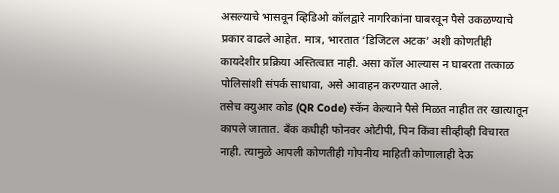असल्याचे भासवून व्हिडिओ कॉलद्वारे नागरिकांना घाबरवून पैसे उकळण्याचे प्रकार वाढले आहेत. मात्र, भारतात ‘डिजिटल अटक’ अशी कोणतीही कायदेशीर प्रक्रिया अस्तित्वात नाही. असा कॉल आल्यास न घाबरता तत्काळ पोलिसांशी संपर्क साधावा, असे आवाहन करण्यात आले.
तसेच क्युआर कोड (QR Code) स्कॅन केल्याने पैसे मिळत नाहीत तर खात्यातून कापले जातात. बँक कधीही फोनवर ओटीपी, पिन किंवा सीव्हीव्ही विचारत नाही. त्यामुळे आपली कोणतीही गोपनीय माहिती कोणालाही देऊ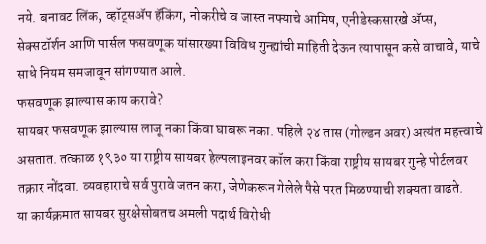नये. बनावट लिंक, व्हॉट्सॲप हॅकिंग, नोकरीचे व जास्त नफ्याचे आमिष, एनीडेस्कसारखे ॲप्स, सेक्सटॉर्शन आणि पार्सल फसवणूक यांसारख्या विविध गुन्ह्यांची माहिती देऊन त्यापासून कसे वाचावे, याचे साधे नियम समजावून सांगण्यात आले.
फसवणूक झाल्यास काय करावे?
सायबर फसवणूक झाल्यास लाजू नका किंवा घाबरू नका. पहिले २४ तास (गोल्डन अवर) अत्यंत महत्त्वाचे असतात. तत्काळ १९३० या राष्ट्रीय सायबर हेल्पलाइनवर कॉल करा किंवा राष्ट्रीय सायबर गुन्हे पोर्टलवर तक्रार नोंदवा. व्यवहाराचे सर्व पुरावे जतन करा, जेणेकरून गेलेले पैसे परत मिळण्याची शक्यता वाढते.
या कार्यक्रमात सायबर सुरक्षेसोबतच अमली पदार्थ विरोधी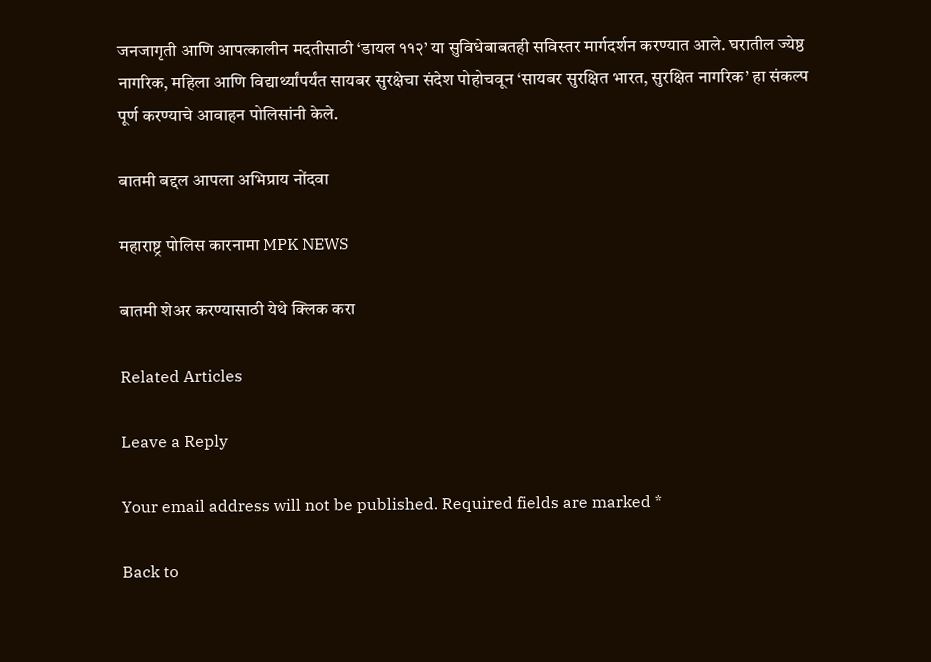जनजागृती आणि आपत्कालीन मदतीसाठी ‘डायल ११२’ या सुविधेबाबतही सविस्तर मार्गदर्शन करण्यात आले. घरातील ज्येष्ठ नागरिक, महिला आणि विद्यार्थ्यांपर्यंत सायबर सुरक्षेचा संदेश पोहोचवून ‘सायबर सुरक्षित भारत, सुरक्षित नागरिक’ हा संकल्प पूर्ण करण्याचे आवाहन पोलिसांनी केले.

बातमी बद्दल आपला अभिप्राय नोंदवा

महाराष्ट्र पोलिस कारनामा MPK NEWS

बातमी शेअर करण्यासाठी येथे क्लिक करा

Related Articles

Leave a Reply

Your email address will not be published. Required fields are marked *

Back to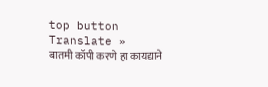top button
Translate »
बातमी कॉपी करणे हा कायद्याने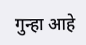गुन्हा आहे